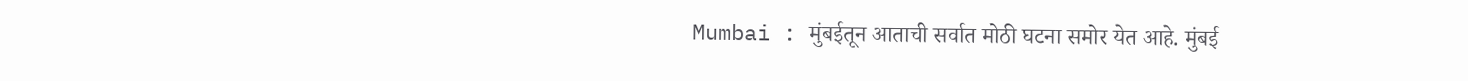Mumbai : मुंबईतून आताची सर्वात मोठी घटना समोर येत आहे. मुंबई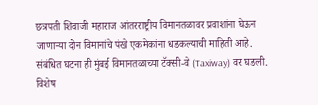छत्रपती शिवाजी महाराज आंतरराष्ट्रीय विमानतळावर प्रवाशांना घेऊन जाणाऱ्या दोन विमानांचे पंखे एकमेकांना धडकल्याची माहिती आहे. संबंधित घटना ही मुंबई विमानतळाच्या टॅक्सी-वे (Taxiway) वर घडली. विशेष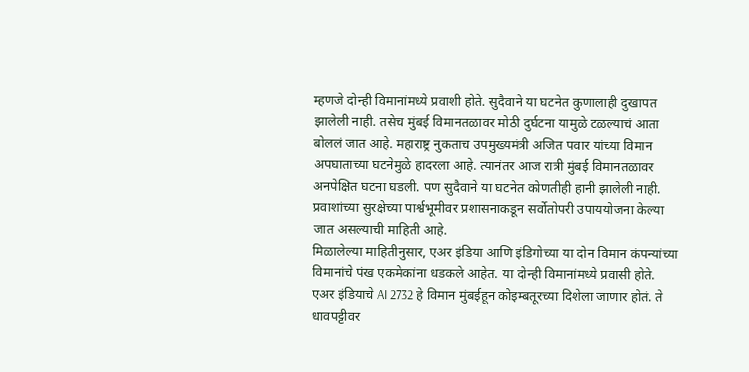म्हणजे दोन्ही विमानांमध्ये प्रवाशी होते. सुदैवाने या घटनेत कुणालाही दुखापत झालेली नाही. तसेच मुंबई विमानतळावर मोठी दुर्घटना यामुळे टळल्याचं आता बोललं जात आहे. महाराष्ट्र नुकताच उपमुख्यमंत्री अजित पवार यांच्या विमान अपघाताच्या घटनेमुळे हादरला आहे. त्यानंतर आज रात्री मुंबई विमानतळावर अनपेक्षित घटना घडली. पण सुदैवाने या घटनेत कोणतीही हानी झालेली नाही. प्रवाशांच्या सुरक्षेच्या पार्श्वभूमीवर प्रशासनाकडून सर्वोतोपरी उपाययोजना केल्या जात असल्याची माहिती आहे.
मिळालेल्या माहितीनुसार, एअर इंडिया आणि इंडिगोच्या या दोन विमान कंपन्यांच्या विमानांचे पंख एकमेकांना धडकले आहेत. या दोन्ही विमानांमध्ये प्रवासी होते. एअर इंडियाचे AI 2732 हे विमान मुंबईहून कोइम्बतूरच्या दिशेला जाणार होतं. ते धावपट्टीवर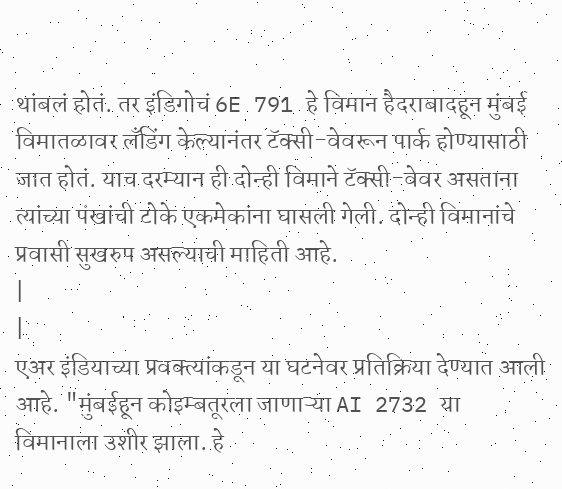थांबलं होतं. तर इंडिगोचं 6E 791 हे विमान हैदराबादहून मुंबई विमातळावर लँडिंग केल्यानंतर टॅक्सी-वेवरून पार्क होण्यासाठी जात होतं. याच दरम्यान ही दोन्ही विमाने टॅक्सी-वेवर असताना त्यांच्या पंखांची टोके एकमेकांना घासली गेली. दोन्ही विमानांचे प्रवासी सुखरुप असल्याची माहिती आहे.
|
|
एअर इंडियाच्या प्रवक्त्यांकडून या घटनेवर प्रतिक्रिया देण्यात आली आहे. "मुंबईहून कोइम्बतूरला जाणाऱ्या AI 2732 या विमानाला उशीर झाला. हे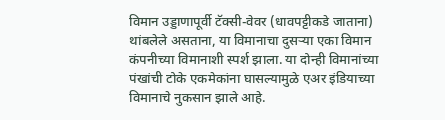विमान उड्डाणापूर्वी टॅक्सी-वेवर (धावपट्टीकडे जाताना) थांबलेले असताना, या विमानाचा दुसऱ्या एका विमान कंपनीच्या विमानाशी स्पर्श झाला. या दोन्ही विमानांच्या पंखांची टोके एकमेकांना घासल्यामुळे एअर इंडियाच्या विमानाचे नुकसान झाले आहे.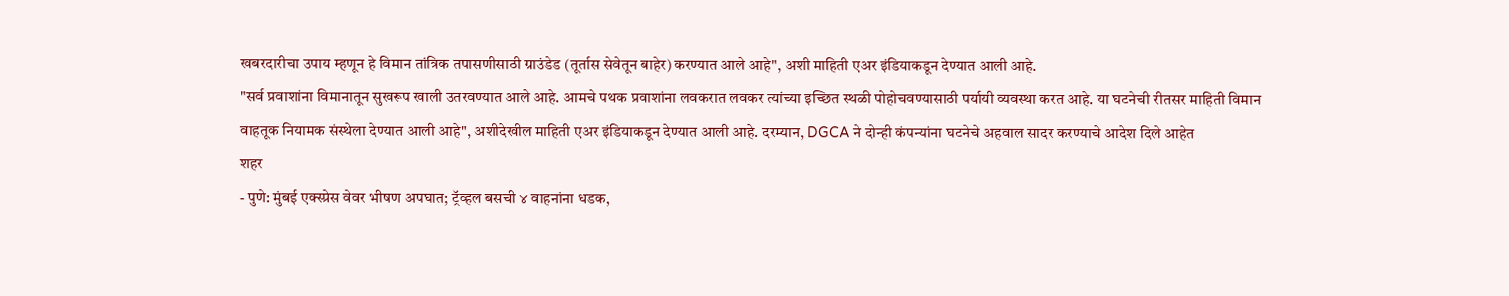खबरदारीचा उपाय म्हणून हे विमान तांत्रिक तपासणीसाठी ग्राउंडेड (तूर्तास सेवेतून बाहेर) करण्यात आले आहे", अशी माहिती एअर इंडियाकडून देण्यात आली आहे.
"सर्व प्रवाशांना विमानातून सुखरूप खाली उतरवण्यात आले आहे. आमचे पथक प्रवाशांना लवकरात लवकर त्यांच्या इच्छित स्थळी पोहोचवण्यासाठी पर्यायी व्यवस्था करत आहे. या घटनेची रीतसर माहिती विमान वाहतूक नियामक संस्थेला देण्यात आली आहे", अशीदेखील माहिती एअर इंडियाकडून देण्यात आली आहे. दरम्यान, DGCA ने दोन्ही कंपन्यांना घटनेचे अहवाल सादर करण्याचे आदेश दिले आहेत
शहर
- पुणे: मुंबई एक्स्प्रेस वेवर भीषण अपघात; ट्रॅव्हल बसची ४ वाहनांना धडक,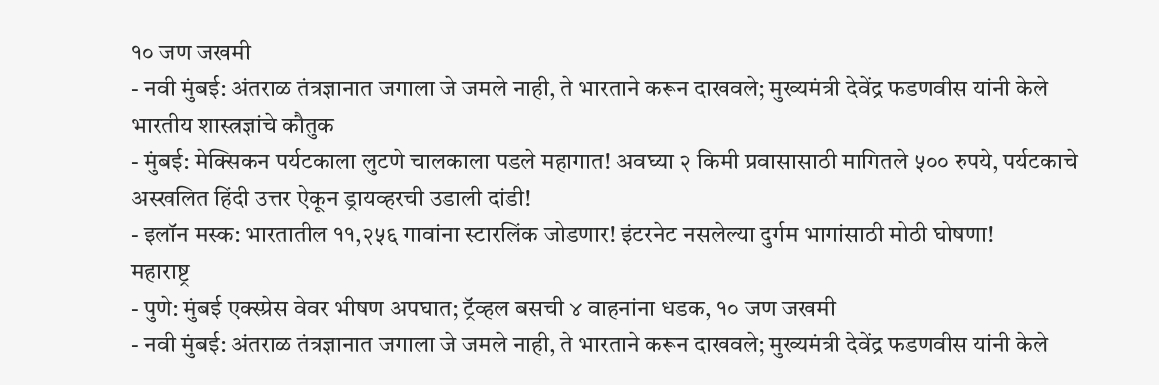१० जण जखमी
- नवी मुंबई: अंतराळ तंत्रज्ञानात जगाला जे जमले नाही, ते भारताने करून दाखवले; मुख्यमंत्री देवेंद्र फडणवीस यांनी केले भारतीय शास्त्रज्ञांचे कौतुक
- मुंबई: मेक्सिकन पर्यटकाला लुटणे चालकाला पडले महागात! अवघ्या २ किमी प्रवासासाठी मागितले ५०० रुपये, पर्यटकाचे अस्खलित हिंदी उत्तर ऐकून ड्रायव्हरची उडाली दांडी!
- इलॉन मस्क: भारतातील ११,२५६ गावांना स्टारलिंक जोडणार! इंटरनेट नसलेल्या दुर्गम भागांसाठी मोठी घोषणा!
महाराष्ट्र
- पुणे: मुंबई एक्स्प्रेस वेवर भीषण अपघात; ट्रॅव्हल बसची ४ वाहनांना धडक, १० जण जखमी
- नवी मुंबई: अंतराळ तंत्रज्ञानात जगाला जे जमले नाही, ते भारताने करून दाखवले; मुख्यमंत्री देवेंद्र फडणवीस यांनी केले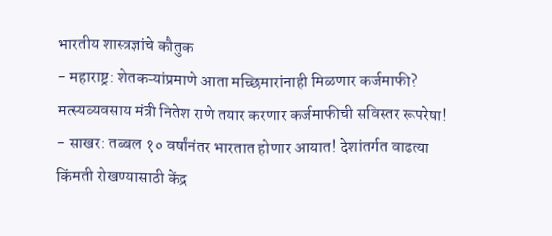भारतीय शास्त्रज्ञांचे कौतुक
- महाराष्ट्र: शेतकऱ्यांप्रमाणे आता मच्छिमारांनाही मिळणार कर्जमाफी? मत्स्यव्यवसाय मंत्री नितेश राणे तयार करणार कर्जमाफीची सविस्तर रूपरेषा!
- साखर: तब्बल १० वर्षांनंतर भारतात होणार आयात! देशांतर्गत वाढत्या किंमती रोखण्यासाठी केंद्र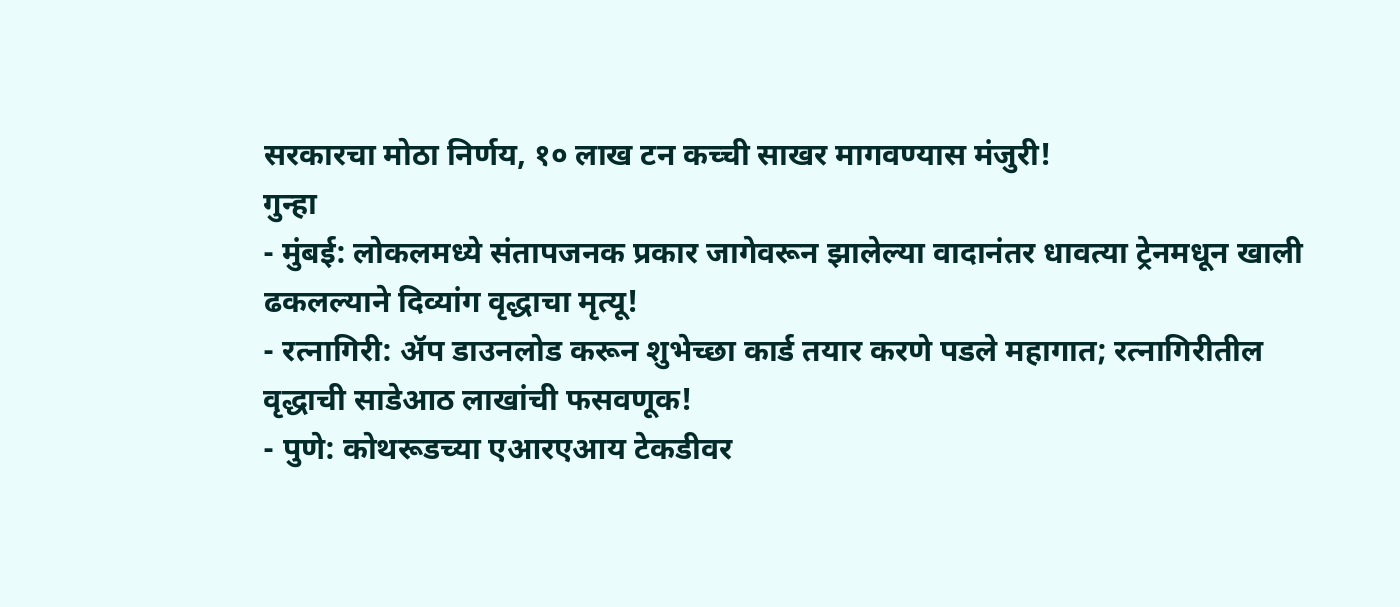सरकारचा मोठा निर्णय, १० लाख टन कच्ची साखर मागवण्यास मंजुरी!
गुन्हा
- मुंबई: लोकलमध्ये संतापजनक प्रकार जागेवरून झालेल्या वादानंतर धावत्या ट्रेनमधून खाली ढकलल्याने दिव्यांग वृद्धाचा मृत्यू!
- रत्नागिरी: ॲप डाउनलोड करून शुभेच्छा कार्ड तयार करणे पडले महागात; रत्नागिरीतील वृद्धाची साडेआठ लाखांची फसवणूक!
- पुणे: कोथरूडच्या एआरएआय टेकडीवर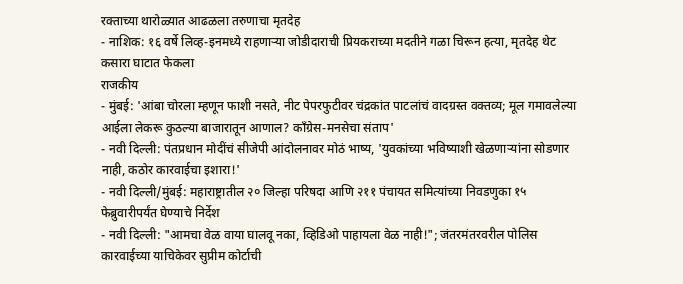रक्ताच्या थारोळ्यात आढळला तरुणाचा मृतदेह
- नाशिक: १६ वर्षे लिव्ह-इनमध्ये राहणाऱ्या जोडीदाराची प्रियकराच्या मदतीने गळा चिरून हत्या, मृतदेह थेट कसारा घाटात फेकला
राजकीय
- मुंबई: 'आंबा चोरला म्हणून फाशी नसते, नीट पेपरफुटीवर चंद्रकांत पाटलांचं वादग्रस्त वक्तव्य; मूल गमावलेल्या आईला लेकरू कुठल्या बाजारातून आणाल? काँग्रेस-मनसेचा संताप'
- नवी दिल्ली: पंतप्रधान मोदींचं सीजेपी आंदोलनावर मोठं भाष्य, 'युवकांच्या भविष्याशी खेळणाऱ्यांना सोडणार नाही, कठोर कारवाईचा इशारा!'
- नवी दिल्ली/मुंबई: महाराष्ट्रातील २० जिल्हा परिषदा आणि २११ पंचायत समित्यांच्या निवडणुका १५ फेब्रुवारीपर्यंत घेण्याचे निर्देश
- नवी दिल्ली: "आमचा वेळ वाया घालवू नका, व्हिडिओ पाहायला वेळ नाही!"; जंतरमंतरवरील पोलिस कारवाईच्या याचिकेवर सुप्रीम कोर्टाची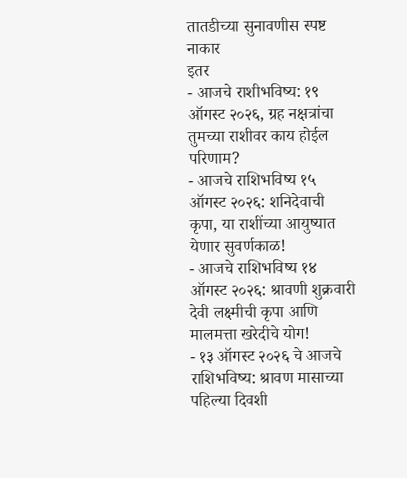तातडीच्या सुनावणीस स्पष्ट नाकार
इतर
- आजचे राशीभविष्य: १९ ऑगस्ट २०२६, ग्रह नक्षत्रांचा तुमच्या राशीवर काय होईल परिणाम?
- आजचे राशिभविष्य १५ ऑगस्ट २०२६: शनिदेवाची कृपा, या राशींच्या आयुष्यात येणार सुवर्णकाळ!
- आजचे राशिभविष्य १४ ऑगस्ट २०२६: श्रावणी शुक्रवारी देवी लक्ष्मीची कृपा आणि मालमत्ता खरेदीचे योग!
- १३ ऑगस्ट २०२६ चे आजचे राशिभविष्य: श्रावण मासाच्या पहिल्या दिवशी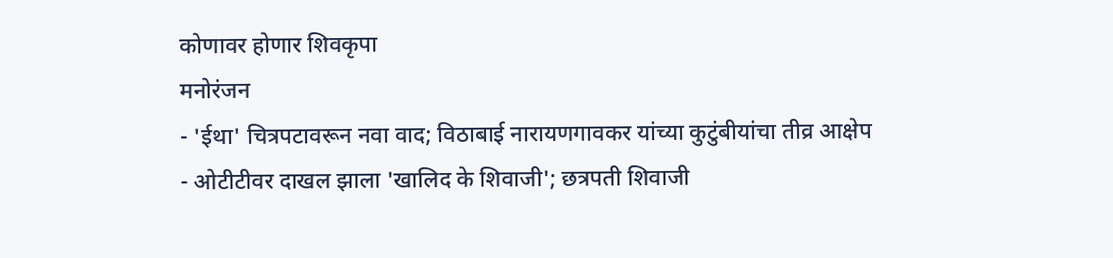कोणावर होणार शिवकृपा
मनोरंजन
- 'ईथा' चित्रपटावरून नवा वाद; विठाबाई नारायणगावकर यांच्या कुटुंबीयांचा तीव्र आक्षेप
- ओटीटीवर दाखल झाला 'खालिद के शिवाजी'; छत्रपती शिवाजी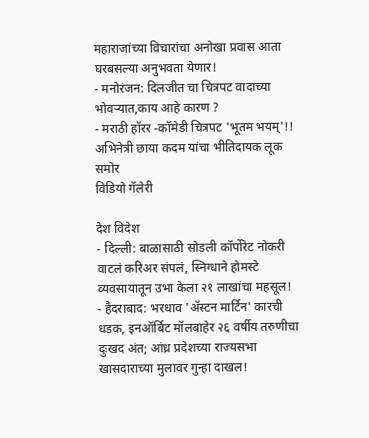महाराजांच्या विचारांचा अनोखा प्रवास आता घरबसल्या अनुभवता येणार!
- मनोरंजन: दिलजीत चा चित्रपट वादाच्या भोवऱ्यात,काय आहे कारण ?
- मराठी हॉरर -कॉमेडी चित्रपट 'भूतम भयम्'!! अभिनेत्री छाया कदम यांचा भीतिदायक लूक समोर
विडियो गॅलेरी

देश विदेश
- दिल्ली: बाळासाठी सोडली कॉर्पोरेट नोकरी वाटलं करिअर संपलं, स्निग्धाने होमस्टे व्यवसायातून उभा केला २१ लाखांचा महसूल!
- हैदराबाद: भरधाव 'ॲस्टन मार्टिन' कारची धडक, इनऑर्बिट मॉलबाहेर २६ वर्षीय तरुणीचा दुःखद अंत; आंध्र प्रदेशच्या राज्यसभा खासदाराच्या मुलावर गुन्हा दाखल!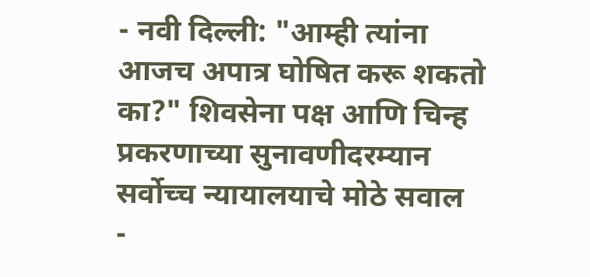- नवी दिल्ली: "आम्ही त्यांना आजच अपात्र घोषित करू शकतो का?" शिवसेना पक्ष आणि चिन्ह प्रकरणाच्या सुनावणीदरम्यान सर्वोच्च न्यायालयाचे मोठे सवाल
-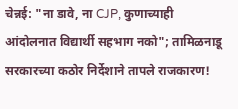चेन्नई: "ना डावे, ना CJP, कुणाच्याही आंदोलनात विद्यार्थी सहभाग नको"; तामिळनाडू सरकारच्या कठोर निर्देशाने तापले राजकारण!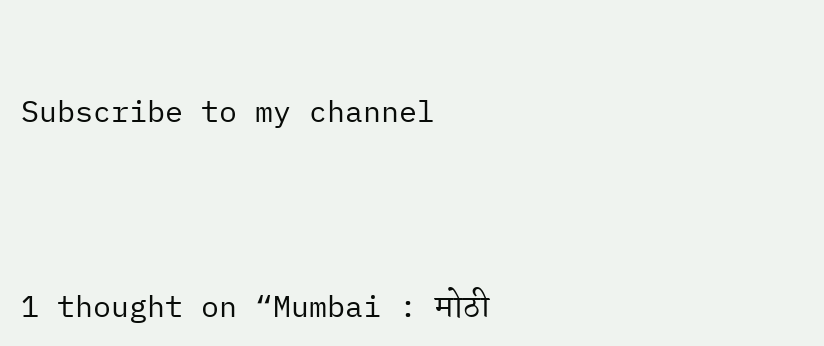Subscribe to my channel




1 thought on “Mumbai : मोठी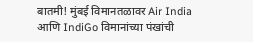बातमी! मुंबई विमानतळावर Air India आणि IndiGo विमानांच्या पंखांची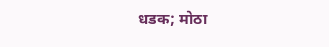धडक; मोठा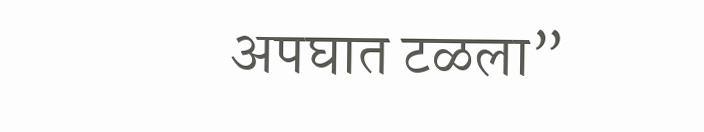अपघात टळला”